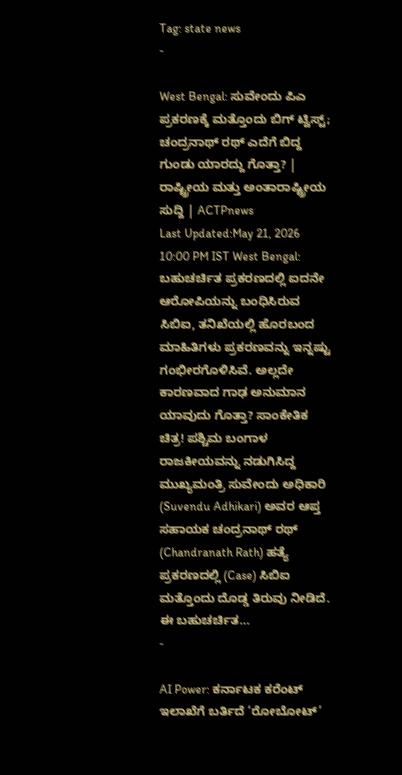Tag: state news
-

West Bengal: ಸುವೇಂದು ಪಿಎ ಪ್ರಕರಣಕ್ಕೆ ಮತ್ತೊಂದು ಬಿಗ್ ಟ್ವಿಸ್ಟ್; ಚಂದ್ರನಾಥ್ ರಥ್ ಎದೆಗೆ ಬಿದ್ದ ಗುಂಡು ಯಾರದ್ದು ಗೊತ್ತಾ? | ರಾಷ್ಟ್ರೀಯ ಮತ್ತು ಅಂತಾರಾಷ್ಟ್ರೀಯ ಸುದ್ದಿ | ACTPnews
Last Updated:May 21, 2026 10:00 PM IST West Bengal: ಬಹುಚರ್ಚಿತ ಪ್ರಕರಣದಲ್ಲಿ ಐದನೇ ಆರೋಪಿಯನ್ನು ಬಂಧಿಸಿರುವ ಸಿಬಿಐ, ತನಿಖೆಯಲ್ಲಿ ಹೊರಬಂದ ಮಾಹಿತಿಗಳು ಪ್ರಕರಣವನ್ನು ಇನ್ನಷ್ಟು ಗಂಭೀರಗೊಳಿಸಿವೆ. ಅಲ್ಲದೇ ಕಾರಣವಾದ ಗಾಢ ಅನುಮಾನ ಯಾವುದು ಗೊತ್ತಾ? ಸಾಂಕೇತಿಕ ಚಿತ್ರ! ಪಶ್ಚಿಮ ಬಂಗಾಳ ರಾಜಕೀಯವನ್ನು ನಡುಗಿಸಿದ್ದ ಮುಖ್ಯಮಂತ್ರಿ ಸುವೇಂದು ಅಧಿಕಾರಿ (Suvendu Adhikari) ಅವರ ಆಪ್ತ ಸಹಾಯಕ ಚಂದ್ರನಾಥ್ ರಥ್ (Chandranath Rath) ಹತ್ಯೆ ಪ್ರಕರಣದಲ್ಲಿ (Case) ಸಿಬಿಐ ಮತ್ತೊಂದು ದೊಡ್ಡ ತಿರುವು ನೀಡಿದೆ. ಈ ಬಹುಚರ್ಚಿತ…
-

AI Power: ಕರ್ನಾಟಕ ಕರೆಂಟ್ ಇಲಾಖೆಗೆ ಬರ್ತಿದೆ ‘ರೋಬೋಟ್’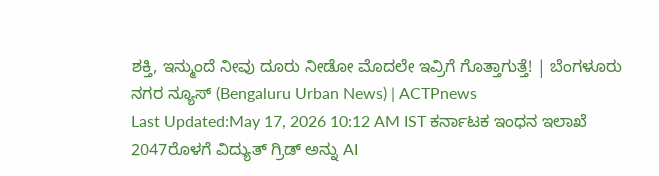ಶಕ್ತಿ, ಇನ್ಮುಂದೆ ನೀವು ದೂರು ನೀಡೋ ಮೊದಲೇ ಇವ್ರಿಗೆ ಗೊತ್ತಾಗುತ್ತೆ! | ಬೆಂಗಳೂರು ನಗರ ನ್ಯೂಸ್ (Bengaluru Urban News) | ACTPnews
Last Updated:May 17, 2026 10:12 AM IST ಕರ್ನಾಟಕ ಇಂಧನ ಇಲಾಖೆ 2047ರೊಳಗೆ ವಿದ್ಯುತ್ ಗ್ರಿಡ್ ಅನ್ನು AI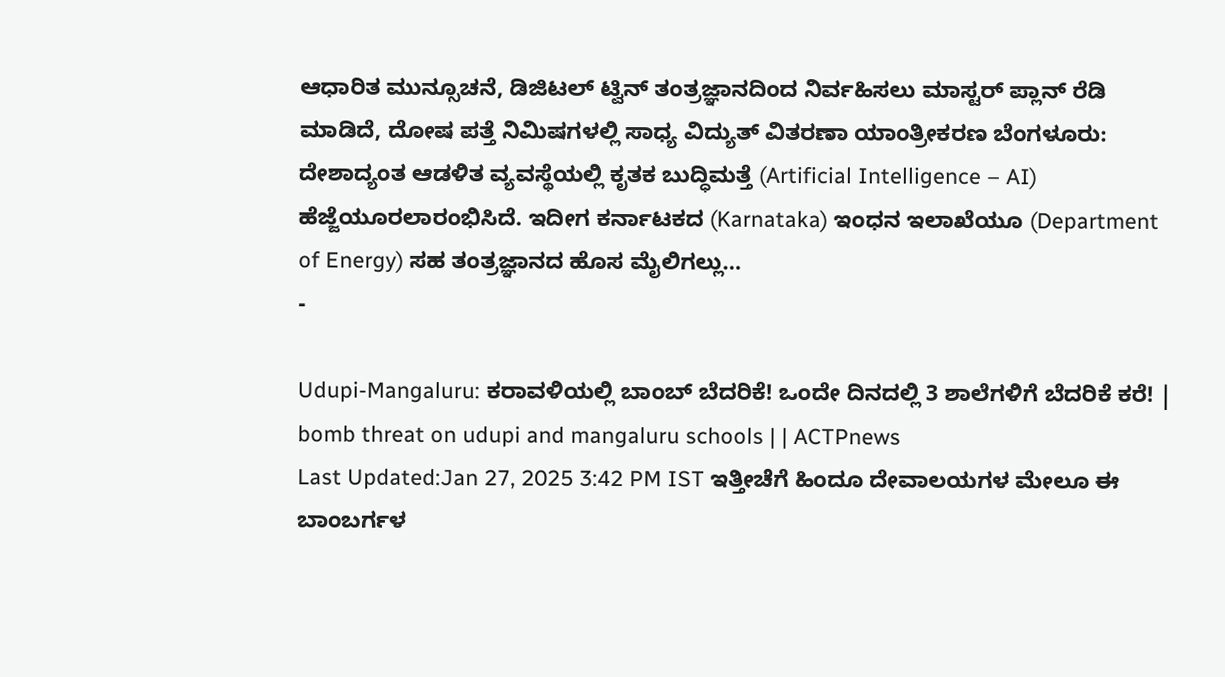ಆಧಾರಿತ ಮುನ್ಸೂಚನೆ, ಡಿಜಿಟಲ್ ಟ್ವಿನ್ ತಂತ್ರಜ್ಞಾನದಿಂದ ನಿರ್ವಹಿಸಲು ಮಾಸ್ಟರ್ ಪ್ಲಾನ್ ರೆಡಿ ಮಾಡಿದೆ, ದೋಷ ಪತ್ತೆ ನಿಮಿಷಗಳಲ್ಲಿ ಸಾಧ್ಯ ವಿದ್ಯುತ್ ವಿತರಣಾ ಯಾಂತ್ರೀಕರಣ ಬೆಂಗಳೂರು: ದೇಶಾದ್ಯಂತ ಆಡಳಿತ ವ್ಯವಸ್ಥೆಯಲ್ಲಿ ಕೃತಕ ಬುದ್ಧಿಮತ್ತೆ (Artificial Intelligence – AI) ಹೆಜ್ಜೆಯೂರಲಾರಂಭಿಸಿದೆ. ಇದೀಗ ಕರ್ನಾಟಕದ (Karnataka) ಇಂಧನ ಇಲಾಖೆಯೂ (Department of Energy) ಸಹ ತಂತ್ರಜ್ಞಾನದ ಹೊಸ ಮೈಲಿಗಲ್ಲು…
-

Udupi-Mangaluru: ಕರಾವಳಿಯಲ್ಲಿ ಬಾಂಬ್ ಬೆದರಿಕೆ! ಒಂದೇ ದಿನದಲ್ಲಿ 3 ಶಾಲೆಗಳಿಗೆ ಬೆದರಿಕೆ ಕರೆ! | bomb threat on udupi and mangaluru schools | | ACTPnews
Last Updated:Jan 27, 2025 3:42 PM IST ಇತ್ತೀಚೆಗೆ ಹಿಂದೂ ದೇವಾಲಯಗಳ ಮೇಲೂ ಈ ಬಾಂಬರ್ಗಳ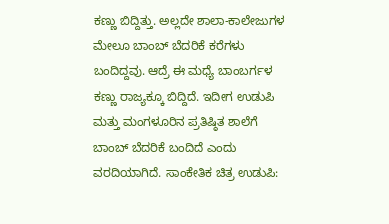ಕಣ್ಣು ಬಿದ್ದಿತ್ತು. ಅಲ್ಲದೇ ಶಾಲಾ-ಕಾಲೇಜುಗಳ ಮೇಲೂ ಬಾಂಬ್ ಬೆದರಿಕೆ ಕರೆಗಳು ಬಂದಿದ್ದವು. ಆದ್ರೆ ಈ ಮಧ್ಯೆ ಬಾಂಬರ್ಗಳ ಕಣ್ಣು ರಾಜ್ಯಕ್ಕೂ ಬಿದ್ದಿದೆ. ಇದೀಗ ಉಡುಪಿ ಮತ್ತು ಮಂಗಳೂರಿನ ಪ್ರತಿಷ್ಠಿತ ಶಾಲೆಗೆ ಬಾಂಬ್ ಬೆದರಿಕೆ ಬಂದಿದೆ ಎಂದು ವರದಿಯಾಗಿದೆ. ಸಾಂಕೇತಿಕ ಚಿತ್ರ ಉಡುಪಿ: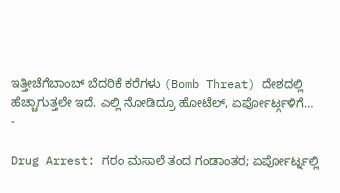ಇತ್ತೀಚೆಗೆಬಾಂಬ್ ಬೆದರಿಕೆ ಕರೆಗಳು (Bomb Threat) ದೇಶದಲ್ಲಿ ಹೆಚ್ಚಾಗುತ್ತಲೇ ಇದೆ. ಎಲ್ಲಿ ನೋಡಿದ್ರೂ ಹೋಟೆಲ್, ಏರ್ಪೋರ್ಟ್ಗಳಿಗೆ…
-

Drug Arrest: ಗರಂ ಮಸಾಲೆ ತಂದ ಗಂಡಾಂತರ; ಏರ್ಪೋರ್ಟ್ನಲ್ಲಿ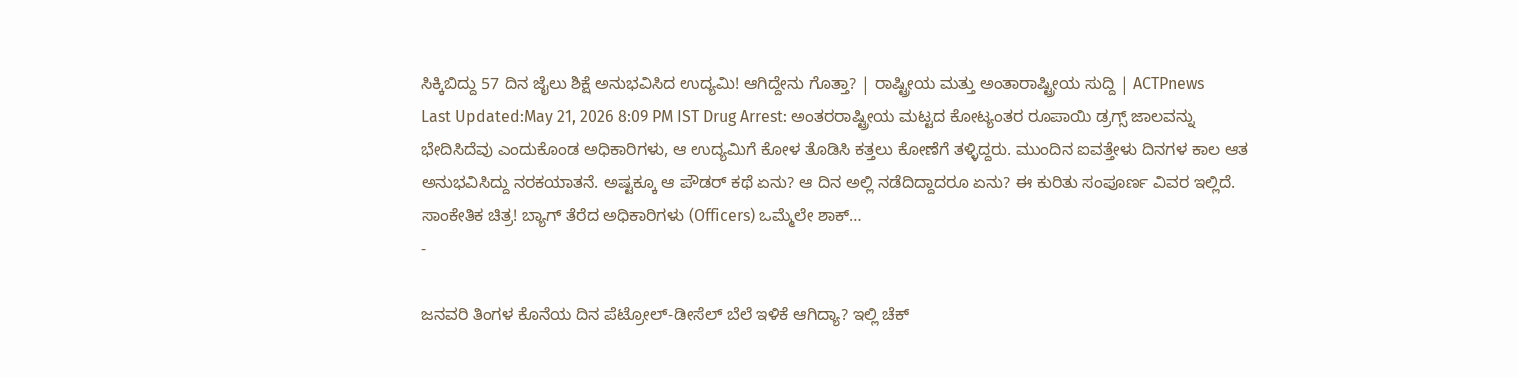ಸಿಕ್ಕಿಬಿದ್ದು 57 ದಿನ ಜೈಲು ಶಿಕ್ಷೆ ಅನುಭವಿಸಿದ ಉದ್ಯಮಿ! ಆಗಿದ್ದೇನು ಗೊತ್ತಾ? | ರಾಷ್ಟ್ರೀಯ ಮತ್ತು ಅಂತಾರಾಷ್ಟ್ರೀಯ ಸುದ್ದಿ | ACTPnews
Last Updated:May 21, 2026 8:09 PM IST Drug Arrest: ಅಂತರರಾಷ್ಟ್ರೀಯ ಮಟ್ಟದ ಕೋಟ್ಯಂತರ ರೂಪಾಯಿ ಡ್ರಗ್ಸ್ ಜಾಲವನ್ನು ಭೇದಿಸಿದೆವು ಎಂದುಕೊಂಡ ಅಧಿಕಾರಿಗಳು, ಆ ಉದ್ಯಮಿಗೆ ಕೋಳ ತೊಡಿಸಿ ಕತ್ತಲು ಕೋಣೆಗೆ ತಳ್ಳಿದ್ದರು. ಮುಂದಿನ ಐವತ್ತೇಳು ದಿನಗಳ ಕಾಲ ಆತ ಅನುಭವಿಸಿದ್ದು ನರಕಯಾತನೆ. ಅಷ್ಟಕ್ಕೂ ಆ ಪೌಡರ್ ಕಥೆ ಏನು? ಆ ದಿನ ಅಲ್ಲಿ ನಡೆದಿದ್ದಾದರೂ ಏನು? ಈ ಕುರಿತು ಸಂಪೂರ್ಣ ವಿವರ ಇಲ್ಲಿದೆ. ಸಾಂಕೇತಿಕ ಚಿತ್ರ! ಬ್ಯಾಗ್ ತೆರೆದ ಅಧಿಕಾರಿಗಳು (Officers) ಒಮ್ಮೆಲೇ ಶಾಕ್…
-

ಜನವರಿ ತಿಂಗಳ ಕೊನೆಯ ದಿನ ಪೆಟ್ರೋಲ್-ಡೀಸೆಲ್ ಬೆಲೆ ಇಳಿಕೆ ಆಗಿದ್ಯಾ? ಇಲ್ಲಿ ಚೆಕ್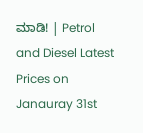ಮಾಡಿ! | Petrol and Diesel Latest Prices on Janauray 31st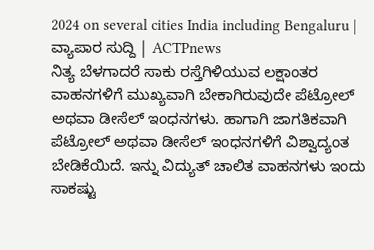2024 on several cities India including Bengaluru | ವ್ಯಾಪಾರ ಸುದ್ದಿ | ACTPnews
ನಿತ್ಯ ಬೆಳಗಾದರೆ ಸಾಕು ರಸ್ತೆಗಿಳಿಯುವ ಲಕ್ಷಾಂತರ ವಾಹನಗಳಿಗೆ ಮುಖ್ಯವಾಗಿ ಬೇಕಾಗಿರುವುದೇ ಪೆಟ್ರೋಲ್ ಅಥವಾ ಡೀಸೆಲ್ ಇಂಧನಗಳು. ಹಾಗಾಗಿ ಜಾಗತಿಕವಾಗಿ ಪೆಟ್ರೋಲ್ ಅಥವಾ ಡೀಸೆಲ್ ಇಂಧನಗಳಿಗೆ ವಿಶ್ವಾದ್ಯಂತ ಬೇಡಿಕೆಯಿದೆ. ಇನ್ನು ವಿದ್ಯುತ್ ಚಾಲಿತ ವಾಹನಗಳು ಇಂದು ಸಾಕಷ್ಟು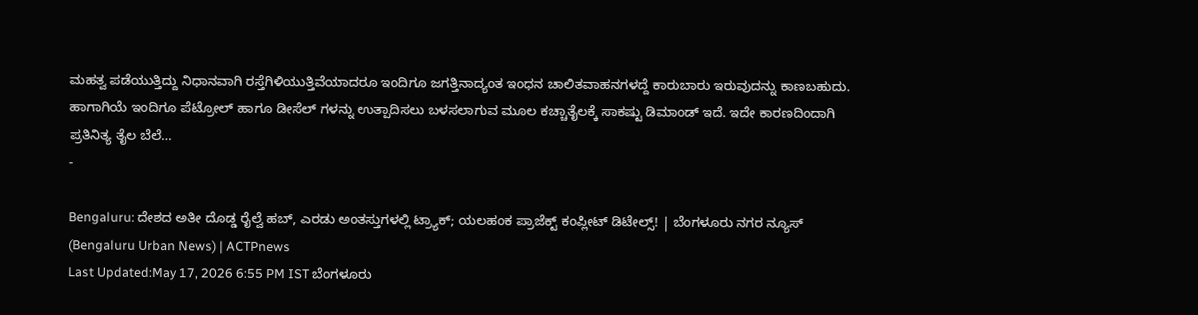ಮಹತ್ವ ಪಡೆಯುತ್ತಿದ್ದು ನಿಧಾನವಾಗಿ ರಸ್ತೆಗಿಳಿಯುತ್ತಿವೆಯಾದರೂ ಇಂದಿಗೂ ಜಗತ್ತಿನಾದ್ಯಂತ ಇಂಧನ ಚಾಲಿತವಾಹನಗಳದ್ದೆ ಕಾರುಬಾರು ಇರುವುದನ್ನು ಕಾಣಬಹುದು. ಹಾಗಾಗಿಯೆ ಇಂದಿಗೂ ಪೆಟ್ರೋಲ್ ಹಾಗೂ ಡೀಸೆಲ್ ಗಳನ್ನು ಉತ್ಪಾದಿಸಲು ಬಳಸಲಾಗುವ ಮೂಲ ಕಚ್ಚಾತೈಲಕ್ಕೆ ಸಾಕಷ್ಟು ಡಿಮಾಂಡ್ ಇದೆ. ಇದೇ ಕಾರಣದಿಂದಾಗಿ ಪ್ರತಿನಿತ್ಯ ತೈಲ ಬೆಲೆ…
-

Bengaluru: ದೇಶದ ಅತೀ ದೊಡ್ಡ ರೈಲ್ವೆ ಹಬ್, ಎರಡು ಅಂತಸ್ತುಗಳಲ್ಲಿ ಟ್ರ್ಯಾಕ್; ಯಲಹಂಕ ಪ್ರಾಜೆಕ್ಟ್ ಕಂಪ್ಲೀಟ್ ಡಿಟೇಲ್ಸ್! | ಬೆಂಗಳೂರು ನಗರ ನ್ಯೂಸ್ (Bengaluru Urban News) | ACTPnews
Last Updated:May 17, 2026 6:55 PM IST ಬೆಂಗಳೂರು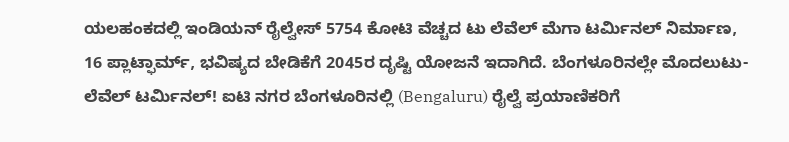ಯಲಹಂಕದಲ್ಲಿ ಇಂಡಿಯನ್ ರೈಲ್ವೇಸ್ 5754 ಕೋಟಿ ವೆಚ್ಚದ ಟು ಲೆವೆಲ್ ಮೆಗಾ ಟರ್ಮಿನಲ್ ನಿರ್ಮಾಣ, 16 ಪ್ಲಾಟ್ಫಾರ್ಮ್, ಭವಿಷ್ಯದ ಬೇಡಿಕೆಗೆ 2045ರ ದೃಷ್ಟಿ ಯೋಜನೆ ಇದಾಗಿದೆ. ಬೆಂಗಳೂರಿನಲ್ಲೇ ಮೊದಲುಟು-ಲೆವೆಲ್ ಟರ್ಮಿನಲ್! ಐಟಿ ನಗರ ಬೆಂಗಳೂರಿನಲ್ಲಿ (Bengaluru) ರೈಲ್ವೆ ಪ್ರಯಾಣಿಕರಿಗೆ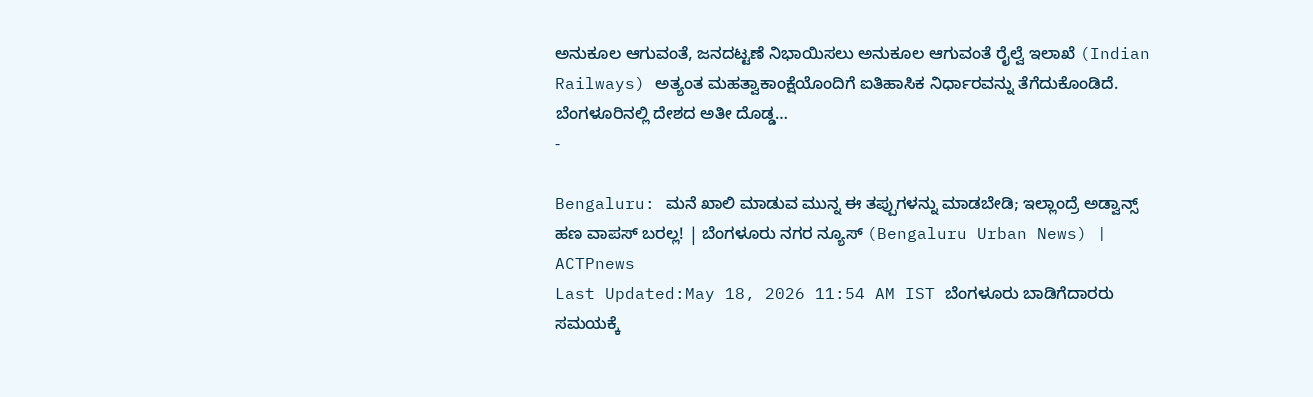ಅನುಕೂಲ ಆಗುವಂತೆ, ಜನದಟ್ಟಣೆ ನಿಭಾಯಿಸಲು ಅನುಕೂಲ ಆಗುವಂತೆ ರೈಲ್ವೆ ಇಲಾಖೆ (Indian Railways) ಅತ್ಯಂತ ಮಹತ್ವಾಕಾಂಕ್ಷೆಯೊಂದಿಗೆ ಐತಿಹಾಸಿಕ ನಿರ್ಧಾರವನ್ನು ತೆಗೆದುಕೊಂಡಿದೆ. ಬೆಂಗಳೂರಿನಲ್ಲಿ ದೇಶದ ಅತೀ ದೊಡ್ಡ…
-

Bengaluru: ಮನೆ ಖಾಲಿ ಮಾಡುವ ಮುನ್ನ ಈ ತಪ್ಪುಗಳನ್ನು ಮಾಡಬೇಡಿ; ಇಲ್ಲಾಂದ್ರೆ ಅಡ್ವಾನ್ಸ್ ಹಣ ವಾಪಸ್ ಬರಲ್ಲ! | ಬೆಂಗಳೂರು ನಗರ ನ್ಯೂಸ್ (Bengaluru Urban News) | ACTPnews
Last Updated:May 18, 2026 11:54 AM IST ಬೆಂಗಳೂರು ಬಾಡಿಗೆದಾರರು ಸಮಯಕ್ಕೆ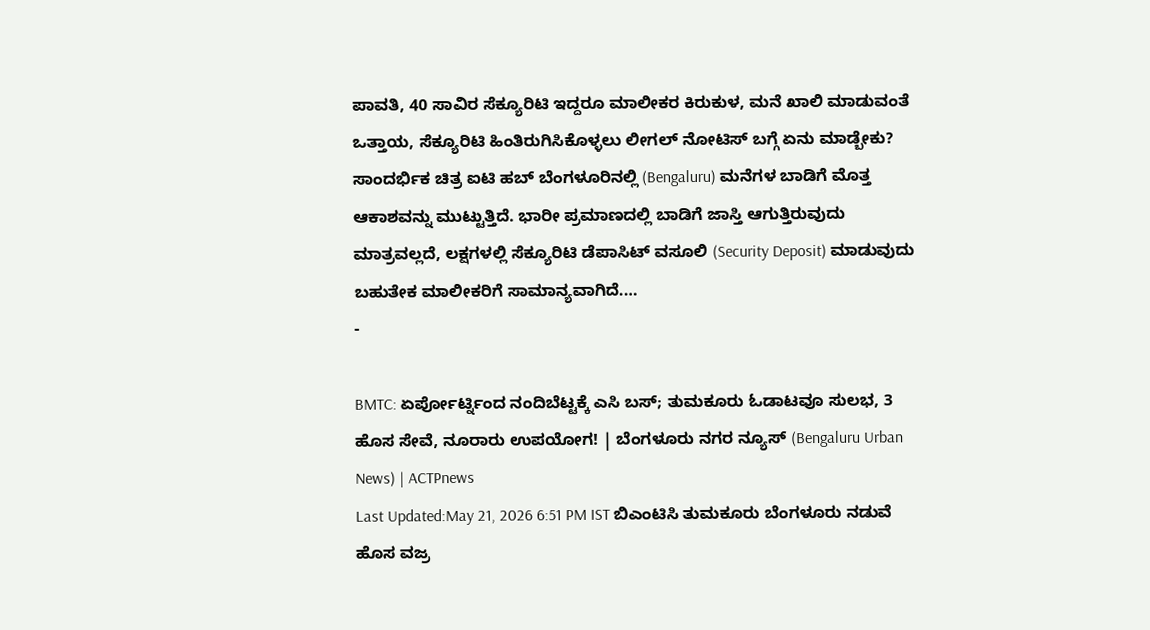ಪಾವತಿ, 40 ಸಾವಿರ ಸೆಕ್ಯೂರಿಟಿ ಇದ್ದರೂ ಮಾಲೀಕರ ಕಿರುಕುಳ, ಮನೆ ಖಾಲಿ ಮಾಡುವಂತೆ ಒತ್ತಾಯ, ಸೆಕ್ಯೂರಿಟಿ ಹಿಂತಿರುಗಿಸಿಕೊಳ್ಳಲು ಲೀಗಲ್ ನೋಟಿಸ್ ಬಗ್ಗೆ ಏನು ಮಾಡ್ಬೇಕು? ಸಾಂದರ್ಭಿಕ ಚಿತ್ರ ಐಟಿ ಹಬ್ ಬೆಂಗಳೂರಿನಲ್ಲಿ (Bengaluru) ಮನೆಗಳ ಬಾಡಿಗೆ ಮೊತ್ತ ಆಕಾಶವನ್ನು ಮುಟ್ಟುತ್ತಿದೆ. ಭಾರೀ ಪ್ರಮಾಣದಲ್ಲಿ ಬಾಡಿಗೆ ಜಾಸ್ತಿ ಆಗುತ್ತಿರುವುದು ಮಾತ್ರವಲ್ಲದೆ, ಲಕ್ಷಗಳಲ್ಲಿ ಸೆಕ್ಯೂರಿಟಿ ಡೆಪಾಸಿಟ್ ವಸೂಲಿ (Security Deposit) ಮಾಡುವುದು ಬಹುತೇಕ ಮಾಲೀಕರಿಗೆ ಸಾಮಾನ್ಯವಾಗಿದೆ.…
-

BMTC: ಏರ್ಪೋರ್ಟ್ನಿಂದ ನಂದಿಬೆಟ್ಟಕ್ಕೆ ಎಸಿ ಬಸ್; ತುಮಕೂರು ಓಡಾಟವೂ ಸುಲಭ, 3 ಹೊಸ ಸೇವೆ, ನೂರಾರು ಉಪಯೋಗ! | ಬೆಂಗಳೂರು ನಗರ ನ್ಯೂಸ್ (Bengaluru Urban News) | ACTPnews
Last Updated:May 21, 2026 6:51 PM IST ಬಿಎಂಟಿಸಿ ತುಮಕೂರು ಬೆಂಗಳೂರು ನಡುವೆ ಹೊಸ ವಜ್ರ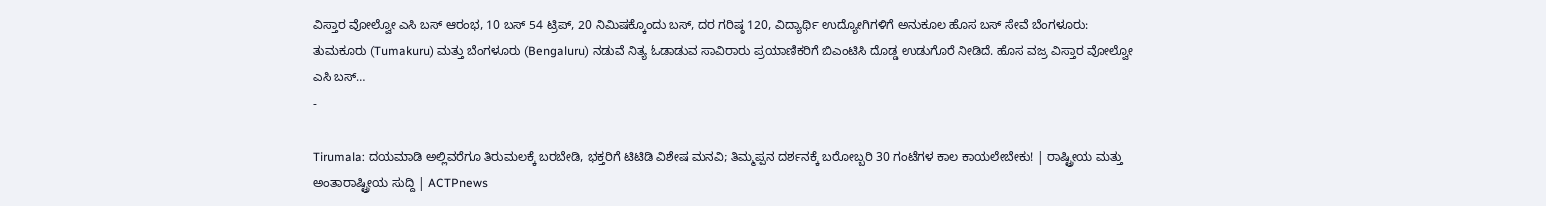ವಿಸ್ತಾರ ವೋಲ್ವೋ ಎಸಿ ಬಸ್ ಆರಂಭ, 10 ಬಸ್ 54 ಟ್ರಿಪ್, 20 ನಿಮಿಷಕ್ಕೊಂದು ಬಸ್, ದರ ಗರಿಷ್ಠ 120, ವಿದ್ಯಾರ್ಥಿ ಉದ್ಯೋಗಿಗಳಿಗೆ ಅನುಕೂಲ ಹೊಸ ಬಸ್ ಸೇವೆ ಬೆಂಗಳೂರು: ತುಮಕೂರು (Tumakuru) ಮತ್ತು ಬೆಂಗಳೂರು (Bengaluru) ನಡುವೆ ನಿತ್ಯ ಓಡಾಡುವ ಸಾವಿರಾರು ಪ್ರಯಾಣಿಕರಿಗೆ ಬಿಎಂಟಿಸಿ ದೊಡ್ಡ ಉಡುಗೊರೆ ನೀಡಿದೆ. ಹೊಸ ವಜ್ರ ವಿಸ್ತಾರ ವೋಲ್ವೋ ಎಸಿ ಬಸ್…
-

Tirumala: ದಯಮಾಡಿ ಅಲ್ಲಿವರೆಗೂ ತಿರುಮಲಕ್ಕೆ ಬರಬೇಡಿ, ಭಕ್ತರಿಗೆ ಟಿಟಿಡಿ ವಿಶೇಷ ಮನವಿ; ತಿಮ್ಮಪ್ಪನ ದರ್ಶನಕ್ಕೆ ಬರೋಬ್ಬರಿ 30 ಗಂಟೆಗಳ ಕಾಲ ಕಾಯಲೇಬೇಕು! | ರಾಷ್ಟ್ರೀಯ ಮತ್ತು ಅಂತಾರಾಷ್ಟ್ರೀಯ ಸುದ್ದಿ | ACTPnews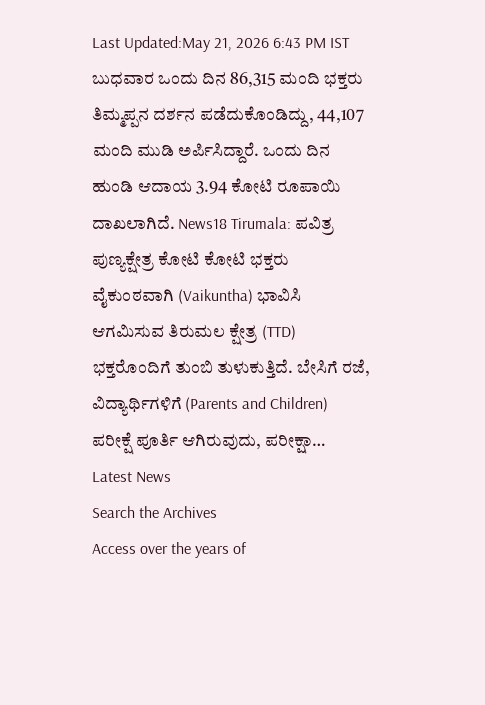Last Updated:May 21, 2026 6:43 PM IST ಬುಧವಾರ ಒಂದು ದಿನ 86,315 ಮಂದಿ ಭಕ್ತರು ತಿಮ್ಮಪ್ಪನ ದರ್ಶನ ಪಡೆದುಕೊಂಡಿದ್ದು, 44,107 ಮಂದಿ ಮುಡಿ ಅರ್ಪಿಸಿದ್ದಾರೆ. ಒಂದು ದಿನ ಹುಂಡಿ ಆದಾಯ 3.94 ಕೋಟಿ ರೂಪಾಯಿ ದಾಖಲಾಗಿದೆ. News18 Tirumala: ಪವಿತ್ರ ಪುಣ್ಯಕ್ಷೇತ್ರ ಕೋಟಿ ಕೋಟಿ ಭಕ್ತರು ವೈಕುಂಠವಾಗಿ (Vaikuntha) ಭಾವಿಸಿ ಆಗಮಿಸುವ ತಿರುಮಲ ಕ್ಷೇತ್ರ (TTD) ಭಕ್ತರೊಂದಿಗೆ ತುಂಬಿ ತುಳುಕುತ್ತಿದೆ. ಬೇಸಿಗೆ ರಜೆ, ವಿದ್ಯಾರ್ಥಿಗಳಿಗೆ (Parents and Children) ಪರೀಕ್ಷೆ ಪೂರ್ತಿ ಆಗಿರುವುದು, ಪರೀಕ್ಷಾ…
Latest News
Search the Archives
Access over the years of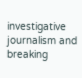investigative journalism and breaking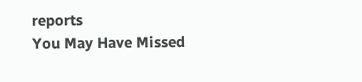reports
You May Have Missed